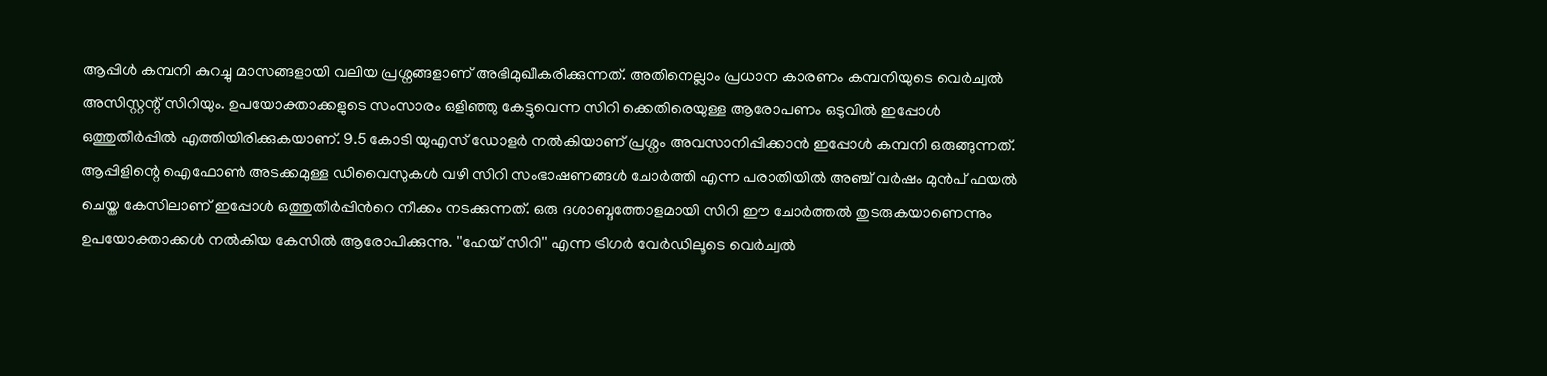ആപ്പിൾ കമ്പനി കുറച്ചു മാസങ്ങളായി വലിയ പ്രശ്നങ്ങളാണ് അഭിമുഖീകരിക്കുന്നത്. അതിനെല്ലാം പ്രധാന കാരണം കമ്പനിയുടെ വെർച്വൽ അസിസ്റ്റന്റ് സിറിയും. ഉപയോക്താക്കളുടെ സംസാരം ഒളിഞ്ഞു കേട്ടുവെന്ന സിറി ക്കെതിരെയുള്ള ആരോപണം ഒടുവിൽ ഇപ്പോൾ ഒത്തുതീർപ്പിൽ എത്തിയിരിക്കുകയാണ്. 9.5 കോടി യുഎസ് ഡോളർ നൽകിയാണ് പ്രശ്നം അവസാനിപ്പിക്കാൻ ഇപ്പോൾ കമ്പനി ഒരുങ്ങുന്നത്.
ആപ്പിളിന്റെ ഐഫോൺ അടക്കമുള്ള ഡിവൈസുകൾ വഴി സിറി സംഭാഷണങ്ങൾ ചോർത്തി എന്ന പരാതിയിൽ അഞ്ച് വർഷം മുൻപ് ഫയൽ ചെയ്ത കേസിലാണ് ഇപ്പോൾ ഒത്തുതീർപ്പിൻറെ നീക്കം നടക്കുന്നത്. ഒരു ദശാബ്ദത്തോളമായി സിറി ഈ ചോർത്തൽ തുടരുകയാണെന്നും ഉപയോക്താക്കൾ നൽകിയ കേസിൽ ആരോപിക്കുന്നു. ''ഹേയ് സിറി'' എന്ന ട്രിഗർ വേർഡിലൂടെ വെർച്വൽ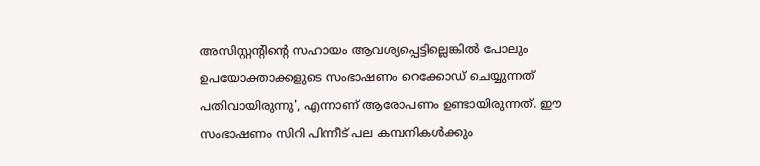അസിസ്റ്റന്റിന്റെ സഹായം ആവശ്യപ്പെട്ടില്ലെങ്കിൽ പോലും ഉപയോക്താക്കളുടെ സംഭാഷണം റെക്കോഡ് ചെയ്യുന്നത് പതിവായിരുന്നു', എന്നാണ് ആരോപണം ഉണ്ടായിരുന്നത്. ഈ സംഭാഷണം സിറി പിന്നീട് പല കമ്പനികൾക്കും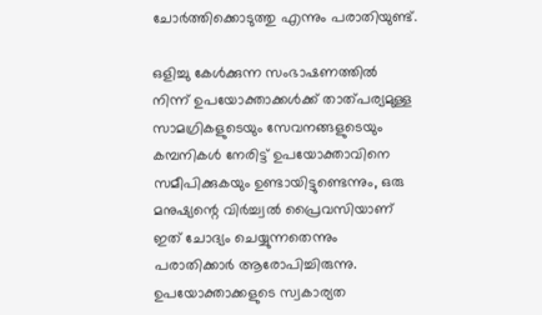ചോർത്തിക്കൊടുത്തു എന്നും പരാതിയുണ്ട്.

ഒളിച്ചു കേൾക്കുന്ന സംഭാഷണത്തിൽ നിന്ന് ഉപയോക്താക്കൾക്ക് താത്പര്യമുള്ള സാമഗ്രികളുടെയും സേവനങ്ങളുടെയും കമ്പനികൾ നേരിട്ട് ഉപയോക്താവിനെ സമീപിക്കുകയും ഉണ്ടായിട്ടുണ്ടെന്നും, ഒരു മനുഷ്യന്റെ വിർച്ച്വൽ പ്രൈവസിയാണ് ഇത് ചോദ്യം ചെയ്യുന്നതെന്നും പരാതിക്കാർ ആരോപിച്ചിരുന്നു.
ഉപയോക്താക്കളുടെ സ്വകാര്യത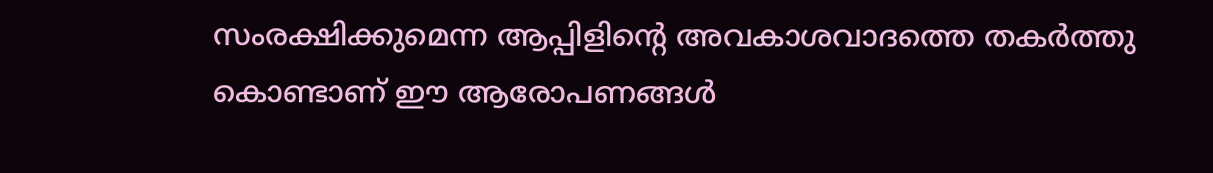സംരക്ഷിക്കുമെന്ന ആപ്പിളിന്റെ അവകാശവാദത്തെ തകർത്തു കൊണ്ടാണ് ഈ ആരോപണങ്ങൾ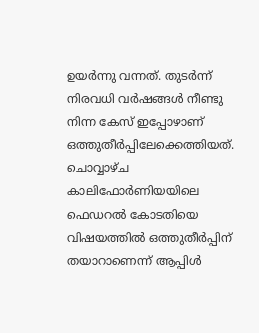ഉയർന്നു വന്നത്. തുടർന്ന് നിരവധി വർഷങ്ങൾ നീണ്ടു നിന്ന കേസ് ഇപ്പോഴാണ് ഒത്തുതീർപ്പിലേക്കെത്തിയത്.
ചൊവ്വാഴ്ച കാലിഫോർണിയയിലെ ഫെഡറൽ കോടതിയെ വിഷയത്തിൽ ഒത്തുതീർപ്പിന് തയാറാണെന്ന് ആപ്പിൾ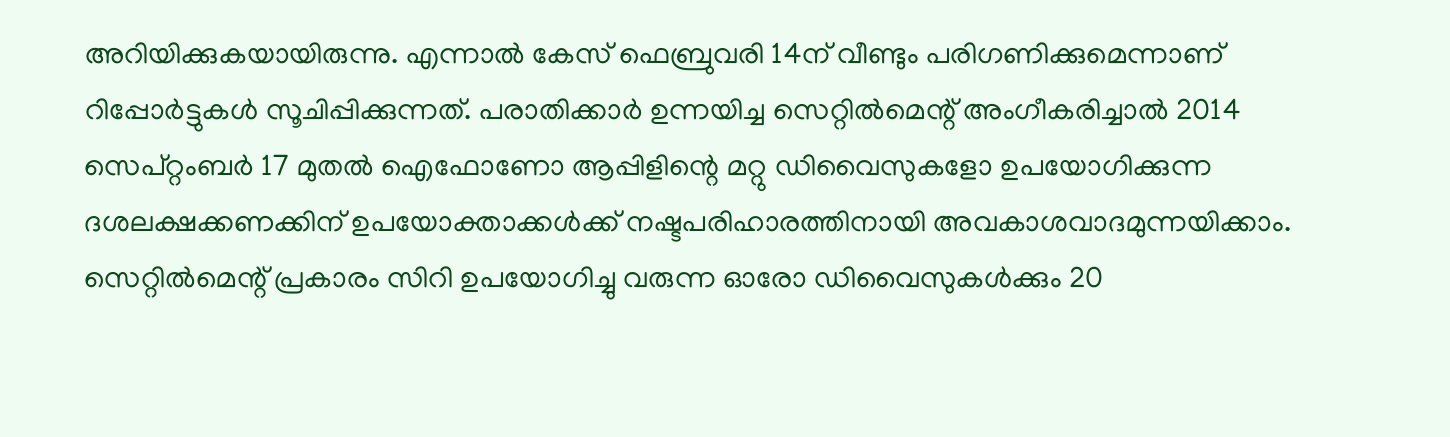അറിയിക്കുകയായിരുന്നു. എന്നാൽ കേസ് ഫെബ്രുവരി 14ന് വീണ്ടും പരിഗണിക്കുമെന്നാണ് റിപ്പോർട്ടുകൾ സൂചിപ്പിക്കുന്നത്. പരാതിക്കാർ ഉന്നയിച്ച സെറ്റിൽമെന്റ് അംഗീകരിച്ചാൽ 2014 സെപ്റ്റംബർ 17 മുതൽ ഐഫോണോ ആപ്പിളിന്റെ മറ്റു ഡിവൈസുകളോ ഉപയോഗിക്കുന്ന ദശലക്ഷക്കണക്കിന് ഉപയോക്താക്കൾക്ക് നഷ്ടപരിഹാരത്തിനായി അവകാശവാദമുന്നയിക്കാം. സെറ്റിൽമെന്റ് പ്രകാരം സിറി ഉപയോഗിച്ചു വരുന്ന ഓരോ ഡിവൈസുകൾക്കും 20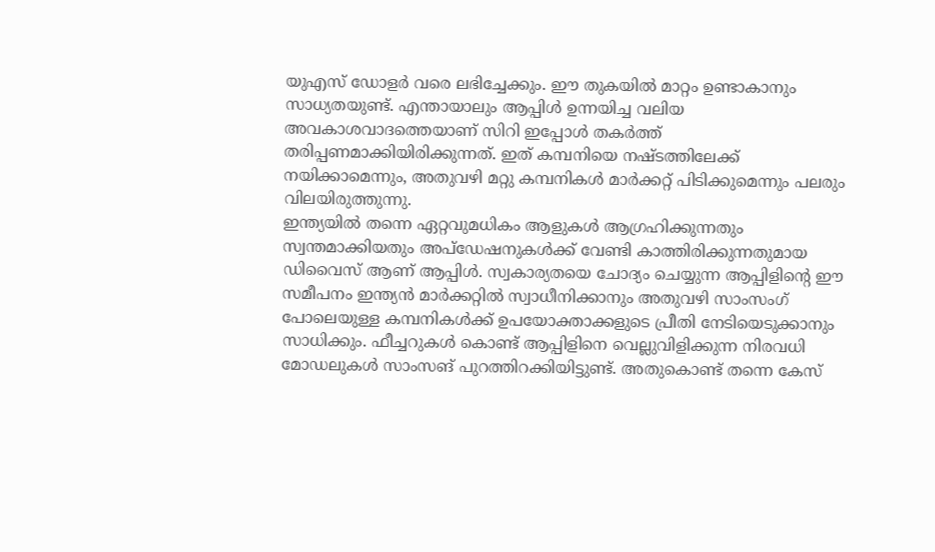യുഎസ് ഡോളർ വരെ ലഭിച്ചേക്കും. ഈ തുകയിൽ മാറ്റം ഉണ്ടാകാനും സാധ്യതയുണ്ട്. എന്തായാലും ആപ്പിൾ ഉന്നയിച്ച വലിയ അവകാശവാദത്തെയാണ് സിറി ഇപ്പോൾ തകർത്ത് തരിപ്പണമാക്കിയിരിക്കുന്നത്. ഇത് കമ്പനിയെ നഷ്ടത്തിലേക്ക് നയിക്കാമെന്നും, അതുവഴി മറ്റു കമ്പനികൾ മാർക്കറ്റ് പിടിക്കുമെന്നും പലരും വിലയിരുത്തുന്നു.
ഇന്ത്യയിൽ തന്നെ ഏറ്റവുമധികം ആളുകൾ ആഗ്രഹിക്കുന്നതും സ്വന്തമാക്കിയതും അപ്ഡേഷനുകൾക്ക് വേണ്ടി കാത്തിരിക്കുന്നതുമായ ഡിവൈസ് ആണ് ആപ്പിൾ. സ്വകാര്യതയെ ചോദ്യം ചെയ്യുന്ന ആപ്പിളിന്റെ ഈ സമീപനം ഇന്ത്യൻ മാർക്കറ്റിൽ സ്വാധീനിക്കാനും അതുവഴി സാംസംഗ് പോലെയുള്ള കമ്പനികൾക്ക് ഉപയോക്താക്കളുടെ പ്രീതി നേടിയെടുക്കാനും സാധിക്കും. ഫീച്ചറുകൾ കൊണ്ട് ആപ്പിളിനെ വെല്ലുവിളിക്കുന്ന നിരവധി മോഡലുകൾ സാംസങ് പുറത്തിറക്കിയിട്ടുണ്ട്. അതുകൊണ്ട് തന്നെ കേസ്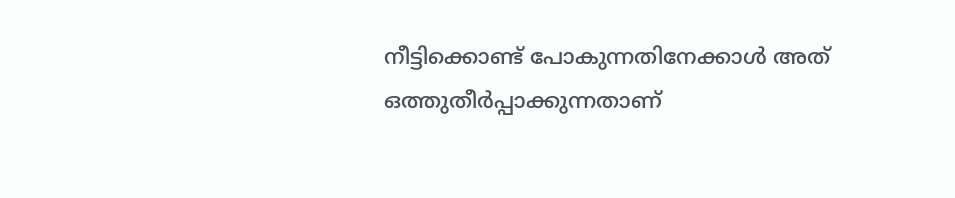നീട്ടിക്കൊണ്ട് പോകുന്നതിനേക്കാൾ അത് ഒത്തുതീർപ്പാക്കുന്നതാണ്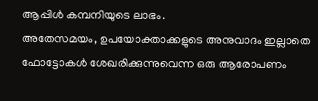ആപ്പിൾ കമ്പനിയുടെ ലാഭം.
അതേസമയം, ഉപയോക്താക്കളുടെ അനുവാദം ഇല്ലാതെ ഫോട്ടോകൾ ശേഖരിക്കുന്നുവെന്ന ഒരു ആരോപണം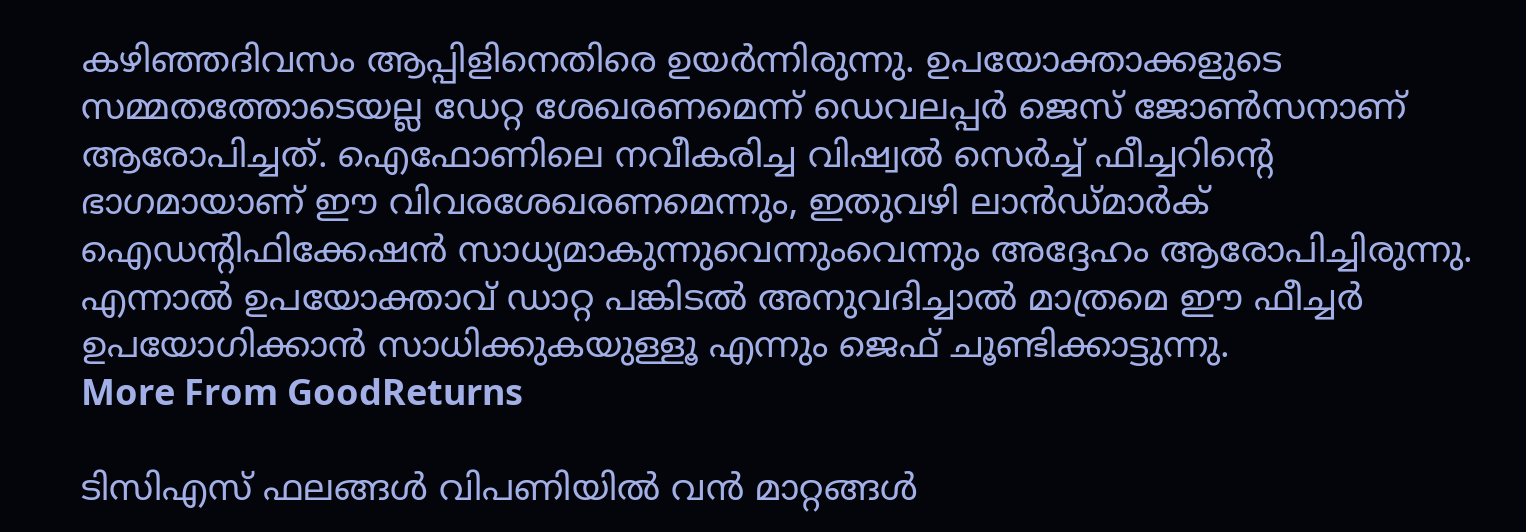കഴിഞ്ഞദിവസം ആപ്പിളിനെതിരെ ഉയർന്നിരുന്നു. ഉപയോക്താക്കളുടെ സമ്മതത്തോടെയല്ല ഡേറ്റ ശേഖരണമെന്ന് ഡെവലപ്പർ ജെസ് ജോൺസനാണ് ആരോപിച്ചത്. ഐഫോണിലെ നവീകരിച്ച വിഷ്വൽ സെർച്ച് ഫീച്ചറിന്റെ ഭാഗമായാണ് ഈ വിവരശേഖരണമെന്നും, ഇതുവഴി ലാൻഡ്മാർക് ഐഡന്റിഫിക്കേഷൻ സാധ്യമാകുന്നുവെന്നുംവെന്നും അദ്ദേഹം ആരോപിച്ചിരുന്നു. എന്നാൽ ഉപയോക്താവ് ഡാറ്റ പങ്കിടൽ അനുവദിച്ചാൽ മാത്രമെ ഈ ഫീച്ചർ ഉപയോഗിക്കാൻ സാധിക്കുകയുള്ളൂ എന്നും ജെഫ് ചൂണ്ടിക്കാട്ടുന്നു.
More From GoodReturns

ടിസിഎസ് ഫലങ്ങൾ വിപണിയിൽ വൻ മാറ്റങ്ങൾ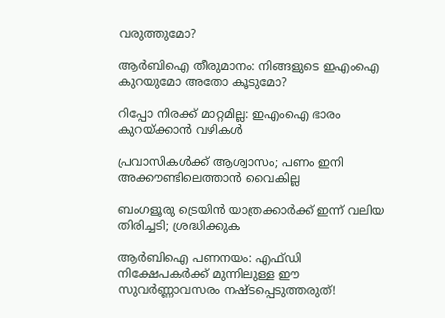വരുത്തുമോ?

ആർബിഐ തീരുമാനം: നിങ്ങളുടെ ഇഎംഐ കുറയുമോ അതോ കൂടുമോ?

റിപ്പോ നിരക്ക് മാറ്റമില്ല: ഇഎംഐ ഭാരം കുറയ്ക്കാൻ വഴികൾ

പ്രവാസികൾക്ക് ആശ്വാസം; പണം ഇനി അക്കൗണ്ടിലെത്താൻ വൈകില്ല

ബംഗളൂരു ട്രെയിൻ യാത്രക്കാർക്ക് ഇന്ന് വലിയ തിരിച്ചടി; ശ്രദ്ധിക്കുക

ആർബിഐ പണനയം: എഫ്ഡി നിക്ഷേപകർക്ക് മുന്നിലുള്ള ഈ സുവർണ്ണാവസരം നഷ്ടപ്പെടുത്തരുത്!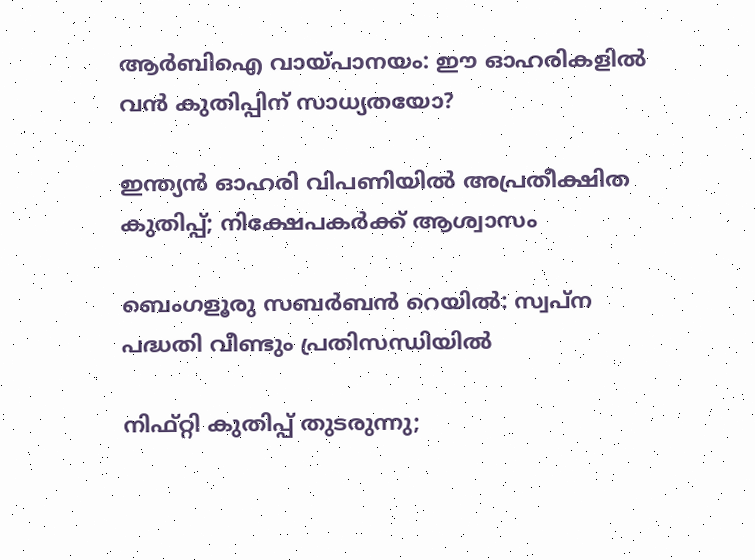ആർബിഐ വായ്പാനയം: ഈ ഓഹരികളിൽ വൻ കുതിപ്പിന് സാധ്യതയോ?

ഇന്ത്യൻ ഓഹരി വിപണിയിൽ അപ്രതീക്ഷിത കുതിപ്പ്; നിക്ഷേപകർക്ക് ആശ്വാസം

ബെംഗളൂരു സബർബൻ റെയിൽ: സ്വപ്ന പദ്ധതി വീണ്ടും പ്രതിസന്ധിയിൽ

നിഫ്റ്റി കുതിപ്പ് തുടരുന്നു;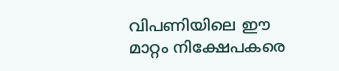വിപണിയിലെ ഈ മാറ്റം നിക്ഷേപകരെ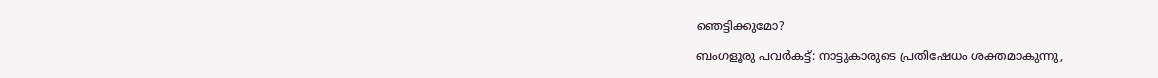ഞെട്ടിക്കുമോ?

ബംഗളൂരു പവർകട്ട്: നാട്ടുകാരുടെ പ്രതിഷേധം ശക്തമാകുന്നു,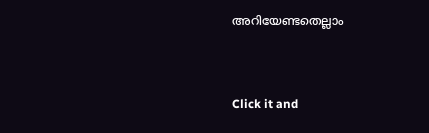അറിയേണ്ടതെല്ലാം



Click it and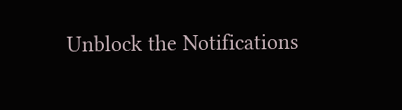Unblock the Notifications